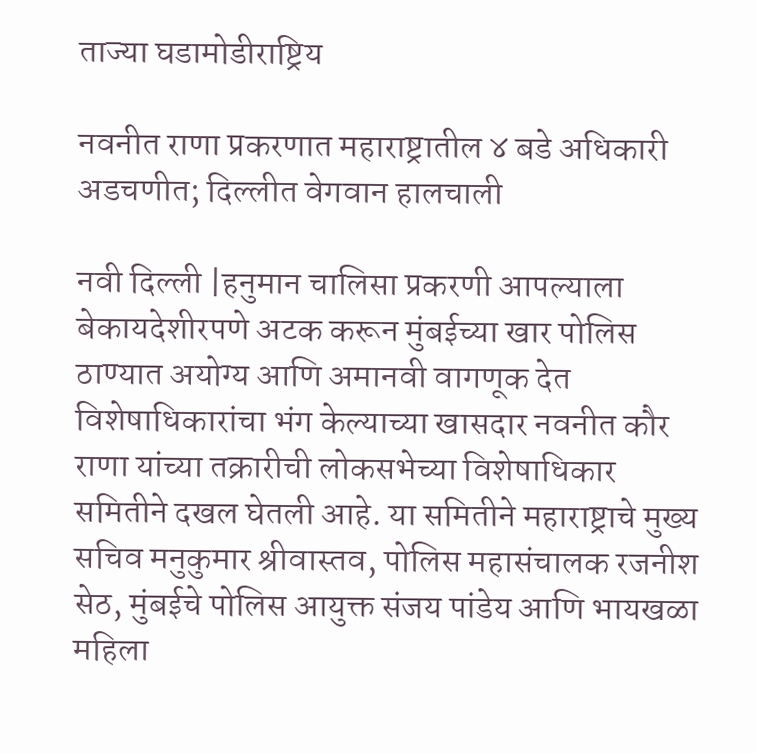ताज्या घडामोडीराष्ट्रिय

नवनीत राणा प्रकरणात महाराष्ट्रातील ४ बडे अधिकारी अडचणीत; दिल्लीत वेगवान हालचाली

नवी दिल्ली |हनुमान चालिसा प्रकरणी आपल्याला बेकायदेशीरपणे अटक करून मुंबईच्या खार पोलिस ठाण्यात अयोग्य आणि अमानवी वागणूक देत विशेषाधिकारांचा भंग केल्याच्या खासदार नवनीत कौर राणा यांच्या तक्रारीची लोकसभेच्या विशेषाधिकार समितीने दखल घेतली आहे. या समितीने महाराष्ट्राचे मुख्य सचिव मनुकुमार श्रीवास्तव, पोलिस महासंचालक रजनीश सेठ, मुंबईचे पोलिस आयुक्त संजय पांडेय आणि भायखळा महिला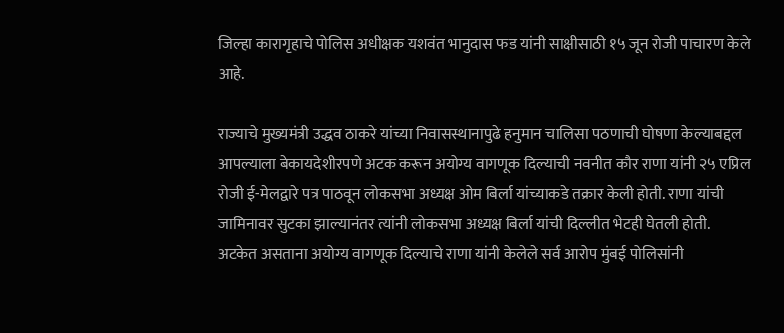जिल्हा कारागृहाचे पोलिस अधीक्षक यशवंत भानुदास फड यांनी साक्षीसाठी १५ जून रोजी पाचारण केले आहे.

राज्याचे मुख्यमंत्री उद्धव ठाकरे यांच्या निवासस्थानापुढे हनुमान चालिसा पठणाची घोषणा केल्याबद्दल आपल्याला बेकायदेशीरपणे अटक करून अयोग्य वागणूक दिल्याची नवनीत कौर राणा यांनी २५ एप्रिल रोजी ई-मेलद्वारे पत्र पाठवून लोकसभा अध्यक्ष ओम बिर्ला यांच्याकडे तक्रार केली होती. राणा यांची जामिनावर सुटका झाल्यानंतर त्यांनी लोकसभा अध्यक्ष बिर्ला यांची दिल्लीत भेटही घेतली होती. अटकेत असताना अयोग्य वागणूक दिल्याचे राणा यांनी केलेले सर्व आरोप मुंबई पोलिसांनी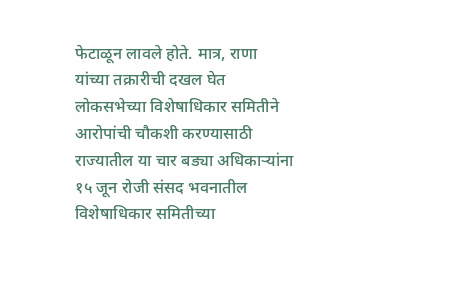फेटाळून लावले होते. मात्र, राणा यांच्या तक्रारीची दखल घेत लोकसभेच्या विशेषाधिकार समितीने आरोपांची चौकशी करण्यासाठी राज्यातील या चार बड्या अधिकाऱ्यांना १५ जून रोजी संसद भवनातील विशेषाधिकार समितीच्या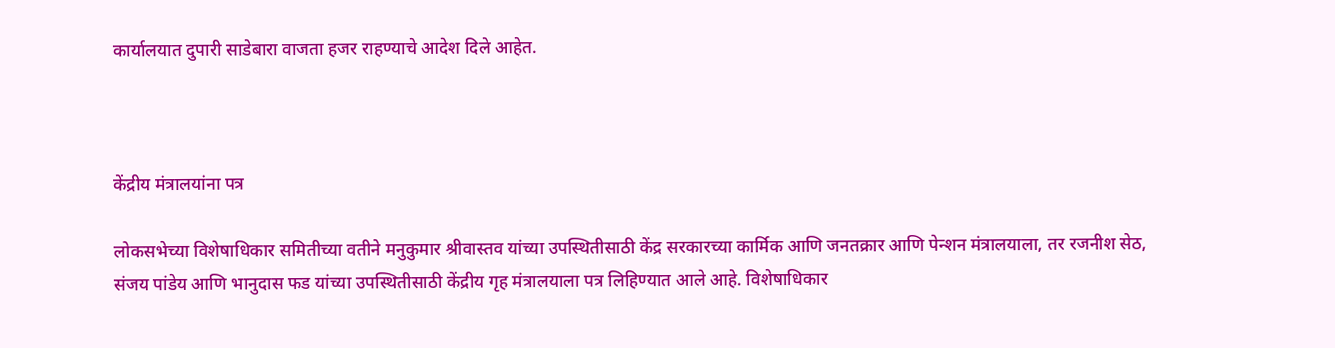कार्यालयात दुपारी साडेबारा वाजता हजर राहण्याचे आदेश दिले आहेत.



केंद्रीय मंत्रालयांना पत्र

लोकसभेच्या विशेषाधिकार समितीच्या वतीने मनुकुमार श्रीवास्तव यांच्या उपस्थितीसाठी केंद्र सरकारच्या कार्मिक आणि जनतक्रार आणि पेन्शन मंत्रालयाला, तर रजनीश सेठ, संजय पांडेय आणि भानुदास फड यांच्या उपस्थितीसाठी केंद्रीय गृह मंत्रालयाला पत्र लिहिण्यात आले आहे. विशेषाधिकार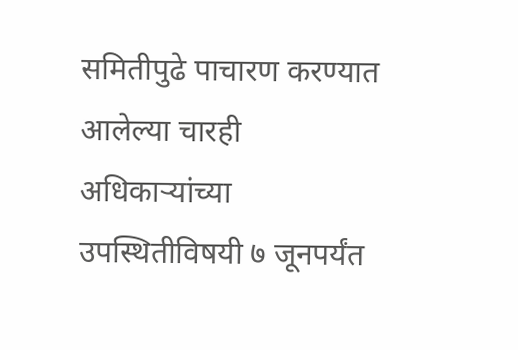समितीपुढे पाचारण करण्यात आलेल्या चारही अधिकाऱ्यांच्या उपस्थितीविषयी ७ जूनपर्यंत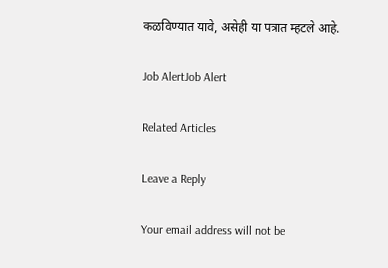कळविण्यात यावे, असेही या पत्रात म्हटले आहे.

Job AlertJob Alert

Related Articles

Leave a Reply

Your email address will not be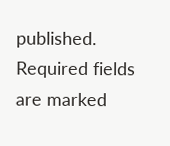published. Required fields are marked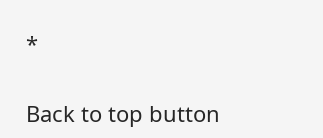*

Back to top button